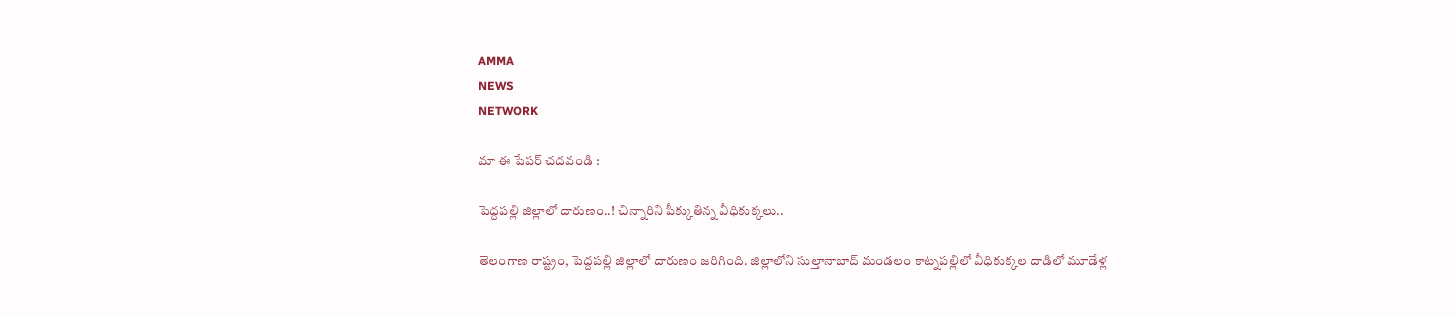AMMA
NEWS
NETWORK

మా ఈ పేపర్ చదవండి :

పెద్దపల్లి జిల్లాలో దారుణం..! చిన్నారిని పీక్కుతిన్న వీధికుక్కలు..

తెలంగాణ రాష్ట్రం, పెద్దపల్లి జిల్లాలో దారుణం జరిగింది. జిల్లాలోని సుల్తానాబాద్ మండలం కాట్నపల్లిలో వీధికుక్కల దాడిలో మూడేళ్ల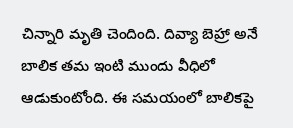చిన్నారి మృతి చెందింది. దివ్యా బెహ్రా అనే బాలిక తమ ఇంటి ముందు వీధిలో ఆడుకుంటోంది. ఈ సమయంలో బాలికపై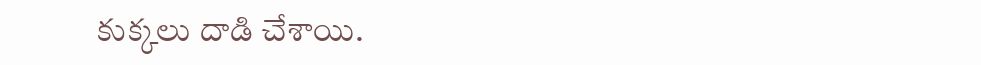కుక్కలు దాడి చేశాయి.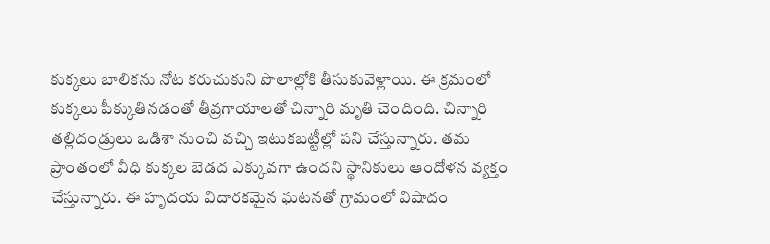కుక్కలు బాలికను నోట కరుచుకుని పొలాల్లోకి తీసుకువెళ్లాయి. ఈ క్రమంలో కుక్కలు పీక్కుతినడంతో తీవ్రగాయాలతో చిన్నారి మృతి చెందింది. చిన్నారి తల్లిదండ్రులు ఒడిశా నుంచి వచ్చి ఇటుకబట్టీల్లో పని చేస్తున్నారు. తమ ప్రాంతంలో వీధి కుక్కల బెడద ఎక్కువగా ఉందని స్థానికులు ఆందోళన వ్యక్తం చేస్తున్నారు. ఈ హృదయ విదారకమైన ఘటనతో గ్రామంలో విషాదం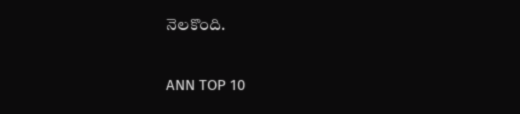నెలకొంది.

ANN TOP 10